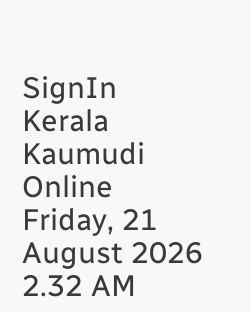SignIn
Kerala Kaumudi Online
Friday, 21 August 2026 2.32 AM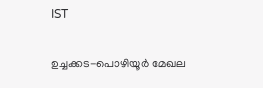IST

ഉച്ചക്കട-പൊഴിയൂർ മേഖല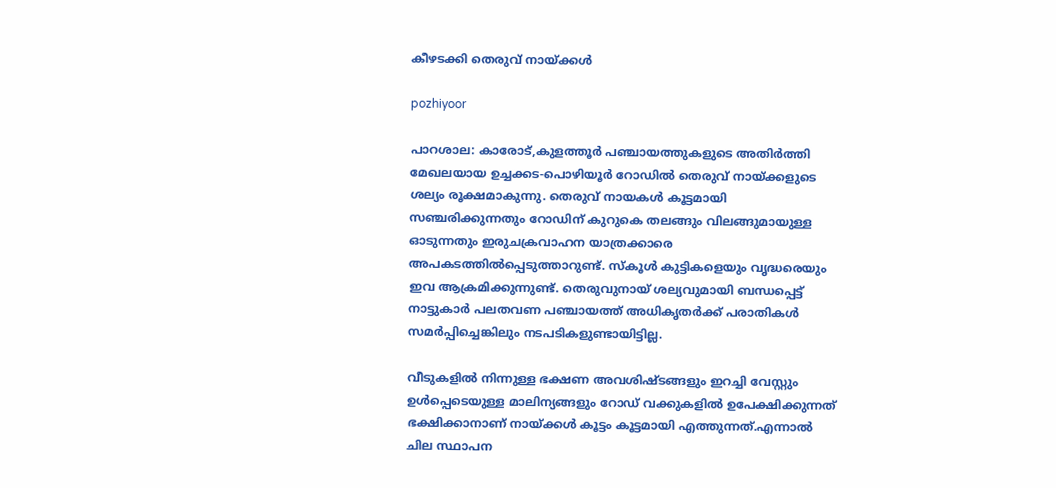കീഴടക്കി തെരുവ് നായ്ക്കൾ

pozhiyoor

പാറശാല: കാരോട്,കുളത്തൂർ പഞ്ചായത്തുകളുടെ അതിർത്തി മേഖലയായ ഉച്ചക്കട-പൊഴിയൂർ റോഡിൽ തെരുവ് നായ്ക്കളുടെ ശല്യം രൂക്ഷമാകുന്നു. തെരുവ് നായകൾ കൂട്ടമായി സഞ്ചരിക്കുന്നതും റോഡിന് കുറുകെ തലങ്ങും വിലങ്ങുമായുള്ള ഓടുന്നതും ഇരുചക്രവാഹന യാത്രക്കാരെ അപകടത്തിൽപ്പെടുത്താറുണ്ട്. സ്‌കൂൾ കുട്ടികളെയും വൃദ്ധരെയും ഇവ ആക്രമിക്കുന്നുണ്ട്. തെരുവുനായ് ശല്യവുമായി ബന്ധപ്പെട്ട് നാട്ടുകാർ പലതവണ പഞ്ചായത്ത് അധികൃതർക്ക് പരാതികൾ സമർപ്പിച്ചെങ്കിലും നടപടികളുണ്ടായിട്ടില്ല.

വീടുകളിൽ നിന്നുള്ള ഭക്ഷണ അവശിഷ്ടങ്ങളും ഇറച്ചി വേസ്റ്റും ഉൾപ്പെടെയുള്ള മാലിന്യങ്ങളും റോഡ് വക്കുകളിൽ ഉപേക്ഷിക്കുന്നത് ഭക്ഷിക്കാനാണ് നായ്ക്കൾ കൂട്ടം കൂട്ടമായി എത്തുന്നത്.എന്നാൽ ചില സ്ഥാപന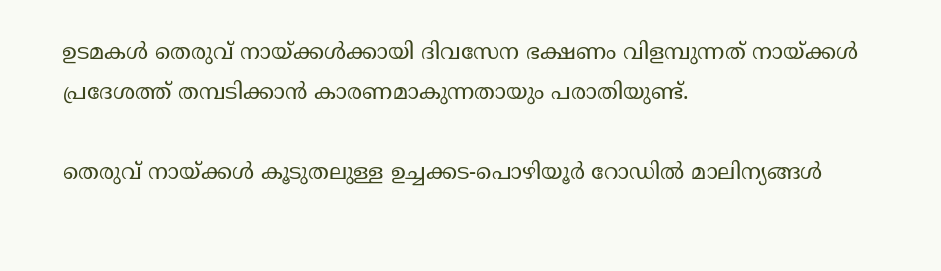ഉടമകൾ തെരുവ് നായ്ക്കൾക്കായി ദിവസേന ഭക്ഷണം വിളമ്പുന്നത് നായ്ക്കൾ പ്രദേശത്ത് തമ്പടിക്കാൻ കാരണമാകുന്നതായും പരാതിയുണ്ട്.

തെരുവ് നായ്ക്കൾ കൂടുതലുള്ള ഉച്ചക്കട-പൊഴിയൂർ റോഡിൽ മാലിന്യങ്ങൾ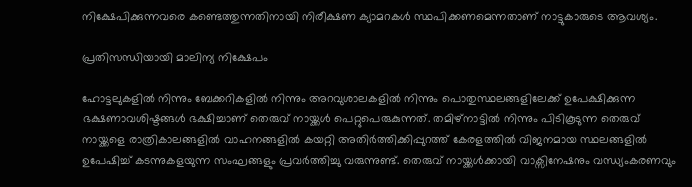നിക്ഷേപിക്കുന്നവരെ കണ്ടെത്തുന്നതിനായി നിരീക്ഷണ ക്യാമറകൾ സ്ഥപിക്കണമെന്നതാണ് നാട്ടുകാരുടെ ആവശ്യം.

പ്രതിസന്ധിയായി മാലിന്യ നിക്ഷേപം

ഹോട്ടലുകളിൽ നിന്നും ബേക്കറികളിൽ നിന്നും അറവുശാലകളിൽ നിന്നും പൊതുസ്ഥലങ്ങളിലേക്ക് ഉപേക്ഷിക്കുന്ന ഭക്ഷണാവശിഷ്ടങ്ങൾ ഭക്ഷിച്ചാണ് തെരുവ് നായ്ക്കൾ പെറ്റുപെരുകുന്നത്. തമിഴ്‌നാട്ടിൽ നിന്നും പിടികൂടുന്ന തെരുവ് നായ്ക്കളെ രാത്രികാലങ്ങളിൽ വാഹനങ്ങളിൽ കയറ്റി അതിർത്തിക്കിപ്പുറത്ത് കേരളത്തിൽ വിജനമായ സ്ഥലങ്ങളിൽ ഉപേഷിച്ച് കടന്നുകളയുന്ന സംഘങ്ങളും പ്രവർത്തിച്ചു വരുന്നുണ്ട്. തെരുവ് നായ്ക്കൾക്കായി വാക്സിനേഷനും വന്ധ്യംകരണവും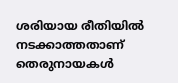ശരിയായ രീതിയിൽ നടക്കാത്തതാണ് തെരുനായകൾ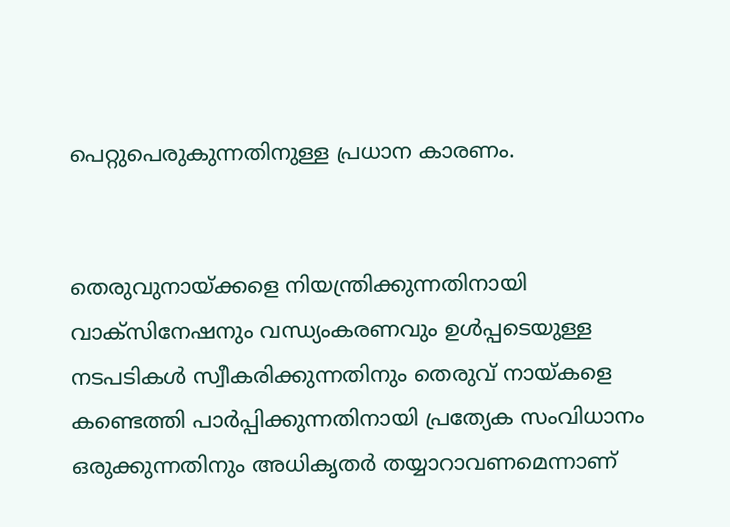പെറ്റുപെരുകുന്നതിനുള്ള പ്രധാന കാരണം.


തെരുവുനായ്‌ക്കളെ നിയന്ത്രിക്കുന്നതിനായി വാക്സിനേഷനും വന്ധ്യംകരണവും ഉൾപ്പടെയുള്ള നടപടികൾ സ്വീകരിക്കുന്നതിനും തെരുവ് നായ്കളെ കണ്ടെത്തി പാർപ്പിക്കുന്നതിനായി പ്രത്യേക സംവിധാനം ഒരുക്കുന്നതിനും അധികൃതർ തയ്യാറാവണമെന്നാണ്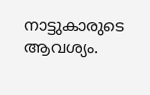നാട്ടുകാരുടെ ആവശ്യം.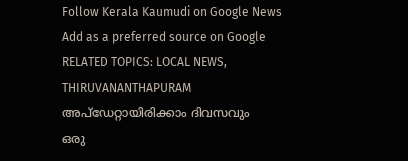Follow Kerala Kaumudi on Google News Add as a preferred source on Google
RELATED TOPICS: LOCAL NEWS, THIRUVANANTHAPURAM
അപ്ഡേറ്റായിരിക്കാം ദിവസവും
ഒരു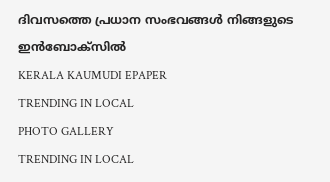ദിവസത്തെ പ്രധാന സംഭവങ്ങൾ നിങ്ങളുടെ ഇൻബോക്സിൽ
KERALA KAUMUDI EPAPER
TRENDING IN LOCAL
PHOTO GALLERY
TRENDING IN LOCAL